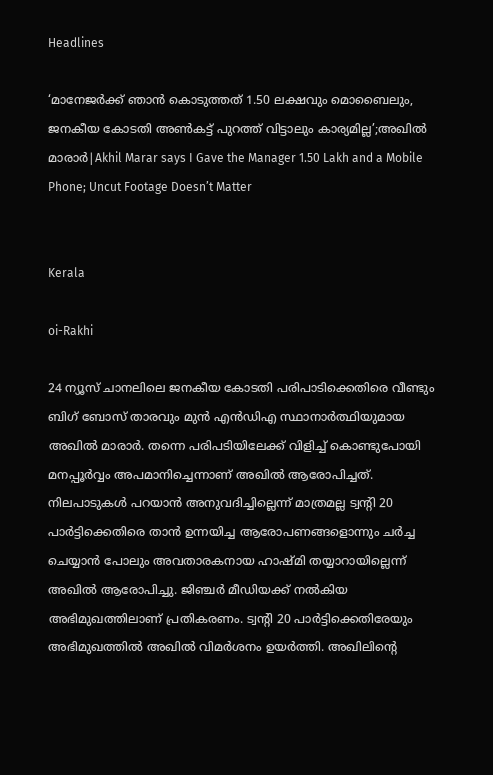Headlines

‘മാനേജർക്ക് ഞാൻ കൊടുത്തത് 1.50 ലക്ഷവും മൊബൈലും, ജനകീയ കോടതി അണ്‍കട്ട് പുറത്ത് വിട്ടാലും കാര്യമില്ല’;അഖിൽ മാരാർ|Akhil Marar says I Gave the Manager 1.50 Lakh and a Mobile Phone; Uncut Footage Doesn’t Matter


Kerala

oi-Rakhi

24 ന്യൂസ് ചാനലിലെ ജനകീയ കോടതി പരിപാടിക്കെതിരെ വീണ്ടും ബിഗ് ബോസ് താരവും മുൻ എൻഡിഎ സ്ഥാനാർത്ഥിയുമായ അഖിൽ മാരാർ. തന്നെ പരിപടിയിലേക്ക് വിളിച്ച് കൊണ്ടുപോയി മനപ്പൂർവ്വം അപമാനിച്ചെന്നാണ് അഖിൽ ആരോപിച്ചത്. നിലപാടുകൾ പറയാൻ അനുവദിച്ചില്ലെന്ന് മാത്രമല്ല ട്വൻ്റി 20 പാർട്ടിക്കെതിരെ താൻ ഉന്നയിച്ച ആരോപണങ്ങളൊന്നും ചർച്ച ചെയ്യാൻ പോലും അവതാരകനായ ഹാഷ്മി തയ്യാറായില്ലെന്ന് അഖിൽ ആരോപിച്ചു. ജിഞ്ചർ മീഡിയക്ക് നൽകിയ അഭിമുഖത്തിലാണ് പ്രതികരണം. ട്വൻ്റി 20 പാർട്ടിക്കെതിരേയും അഭിമുഖത്തിൽ അഖിൽ വിമർശനം ഉയർത്തി. അഖിലിൻ്റെ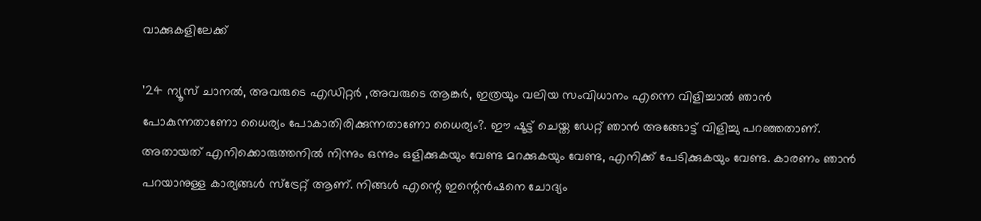വാക്കുകളിലേക്ക്

’24 ന്യൂസ് ചാനൽ, അവരുടെ എഡിറ്റർ ,അവരുടെ ആങ്കർ, ഇത്രയും വലിയ സംവിധാനം എന്നെ വിളിച്ചാൽ ഞാൻ പോകുന്നതാണോ ധൈര്യം പോകാതിരിക്കുന്നതാണോ ധൈര്യം?. ഈ ഷൂട്ട് ചെയ്ത ഡേറ്റ് ഞാൻ അങ്ങോട്ട് വിളിച്ചു പറഞ്ഞതാണ്. അതായത് എനിക്കൊരുത്തനിൽ നിന്നും ഒന്നും ഒളിക്കുകയും വേണ്ട മറക്കുകയും വേണ്ട, എനിക്ക് പേടിക്കുകയും വേണ്ട. കാരണം ഞാൻ പറയാനുള്ള കാര്യങ്ങൾ സ്ട്രേറ്റ് ആണ്. നിങ്ങൾ എന്റെ ഇന്റെൻഷനെ ചോദ്യം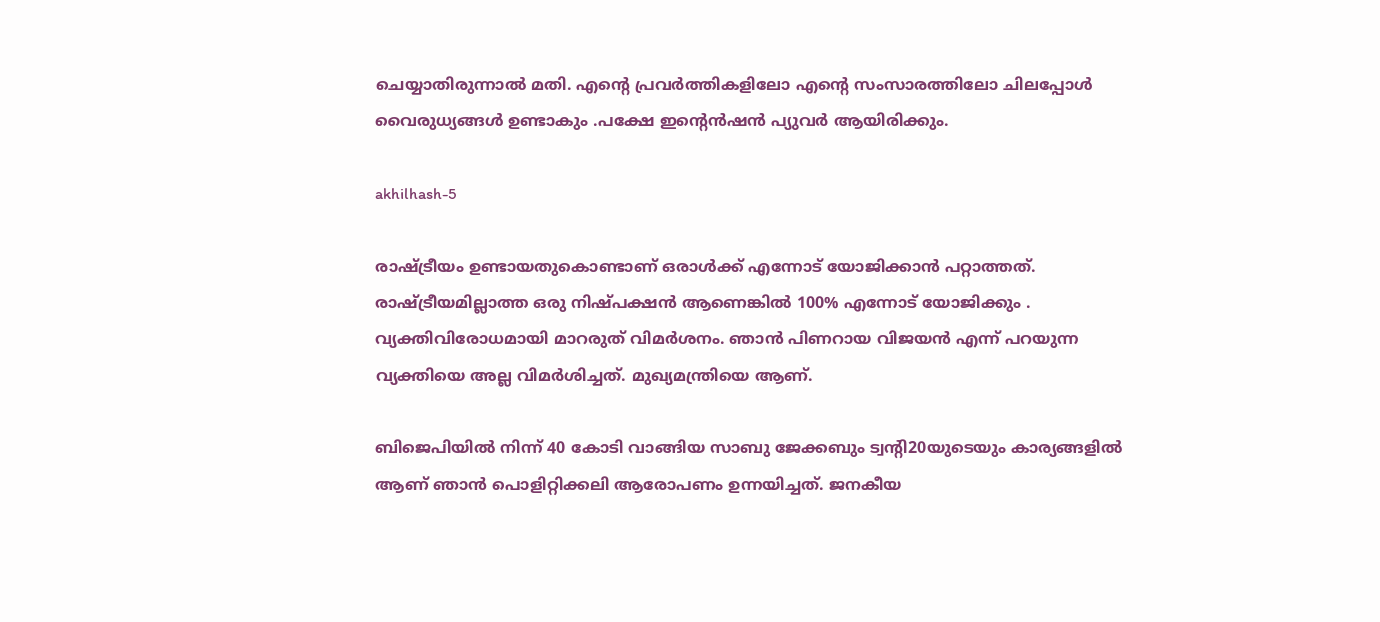ചെയ്യാതിരുന്നാൽ മതി. എന്റെ പ്രവർത്തികളിലോ എന്റെ സംസാരത്തിലോ ചിലപ്പോൾ വൈരുധ്യങ്ങൾ ഉണ്ടാകും .പക്ഷേ ഇന്റെൻഷൻ പ്യുവർ ആയിരിക്കും.

akhilhash-5

രാഷ്ട്രീയം ഉണ്ടായതുകൊണ്ടാണ് ഒരാൾക്ക് എന്നോട് യോജിക്കാൻ പറ്റാത്തത്. രാഷ്ട്രീയമില്ലാത്ത ഒരു നിഷ്പക്ഷൻ ആണെങ്കിൽ 100% എന്നോട് യോജിക്കും . വ്യക്തിവിരോധമായി മാറരുത് വിമർശനം. ഞാൻ പിണറായ വിജയൻ എന്ന് പറയുന്ന വ്യക്തിയെ അല്ല വിമർശിച്ചത്. മുഖ്യമന്ത്രിയെ ആണ്.

ബിജെപിയിൽ നിന്ന് 40 കോടി വാങ്ങിയ സാബു ജേക്കബും ട്വൻ്റി20യുടെയും കാര്യങ്ങളിൽ ആണ് ഞാൻ പൊളിറ്റിക്കലി ആരോപണം ഉന്നയിച്ചത്. ജനകീയ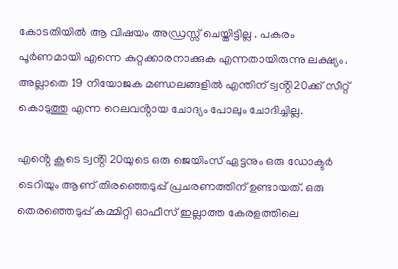കോടതിയിൽ ആ വിഷയം അഡ്രസ്സ് ചെയ്തിട്ടില്ല . പകരം പൂർണമായി എന്നെ കുറ്റക്കാരനാക്കുക എന്നതായിരുന്നു ലക്ഷ്യം. അല്ലാതെ 19 നിയോജക മണ്ഡലങ്ങളിൽ എന്തിന് ട്വൻ്റി20ക്ക് സീറ്റ് കൊടുത്തു എന്ന റെലവൻ്റായ ചോദ്യം പോലും ചോദിച്ചില്ല.

എൻ്റെ കൂടെ ട്വൻ്റി 20യുടെ ഒരു ജെയിംസ് ഏട്ടനും ഒരു ഡോക്ടർ ടെറിയും ആണ് തിരഞ്ഞെടുപ്പ് പ്രചരണത്തിന് ഉണ്ടായത്. ഒരു തെരഞ്ഞെടുപ്പ് കമ്മിറ്റി ഓഫീസ് ഇല്ലാത്ത കേരളത്തിലെ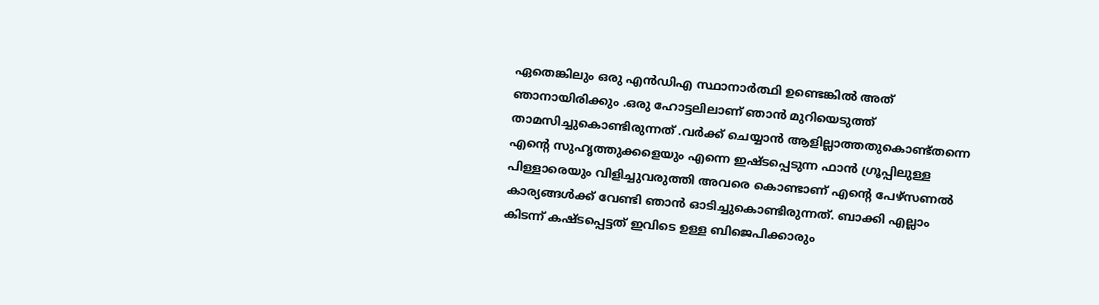ഏതെങ്കിലും ഒരു എൻഡിഎ സ്ഥാനാർത്ഥി ഉണ്ടെങ്കിൽ അത് ഞാനായിരിക്കും .ഒരു ഹോട്ടലിലാണ് ഞാൻ മുറിയെടുത്ത് താമസിച്ചുകൊണ്ടിരുന്നത് .വർക്ക് ചെയ്യാൻ ആളില്ലാത്തതുകൊണ്ട്തന്നെ എന്റെ സുഹൃത്തുക്കളെയും എന്നെ ഇഷ്ടപ്പെടുന്ന ഫാൻ ഗ്രൂപ്പിലുള്ള പിള്ളാരെയും വിളിച്ചുവരുത്തി അവരെ കൊണ്ടാണ് എന്റെ പേഴ്സണൽ കാര്യങ്ങൾക്ക് വേണ്ടി ഞാൻ ഓടിച്ചുകൊണ്ടിരുന്നത്. ബാക്കി എല്ലാം കിടന്ന് കഷ്ടപ്പെട്ടത് ഇവിടെ ഉള്ള ബിജെപിക്കാരും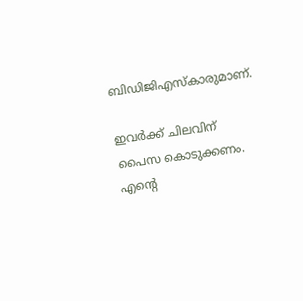ബിഡിജിഎസ്കാരുമാണ്.

ഇവർക്ക് ചിലവിന് പൈസ കൊടുക്കണം. എന്റെ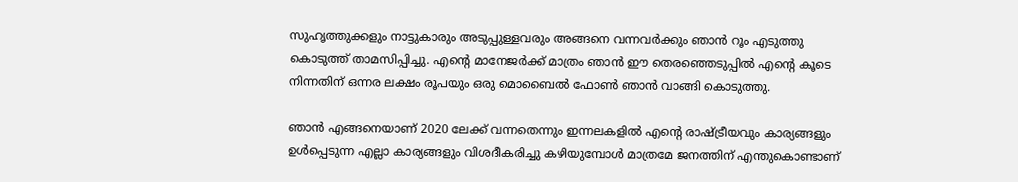സുഹൃത്തുക്കളും നാട്ടുകാരും അടുപ്പുള്ളവരും അങ്ങനെ വന്നവർക്കും ഞാൻ റൂം എടുത്തു കൊടുത്ത് താമസിപ്പിച്ചു. എന്റെ മാനേജർക്ക് മാത്രം ഞാൻ ഈ തെരഞ്ഞെടുപ്പിൽ എന്റെ കൂടെ നിന്നതിന് ഒന്നര ലക്ഷം രൂപയും ഒരു മൊബൈൽ ഫോൺ ഞാൻ വാങ്ങി കൊടുത്തു.

ഞാൻ എങ്ങനെയാണ് 2020 ലേക്ക് വന്നതെന്നും ഇന്നലകളിൽ എന്റെ രാഷ്ട്രീയവും കാര്യങ്ങളും ഉൾപ്പെടുന്ന എല്ലാ കാര്യങ്ങളും വിശദീകരിച്ചു കഴിയുമ്പോൾ മാത്രമേ ജനത്തിന് എന്തുകൊണ്ടാണ്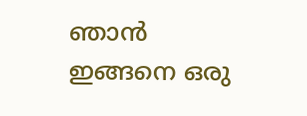ഞാൻ ഇങ്ങനെ ഒരു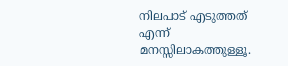നിലപാട് എടുത്തത് എന്ന് മനസ്സിലാകത്തുള്ളൂ.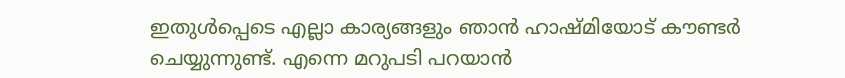ഇതുൾപ്പെടെ എല്ലാ കാര്യങ്ങളും ഞാൻ ഹാഷ്മിയോട് കൗണ്ടർ ചെയ്യുന്നുണ്ട്. എന്നെ മറുപടി പറയാൻ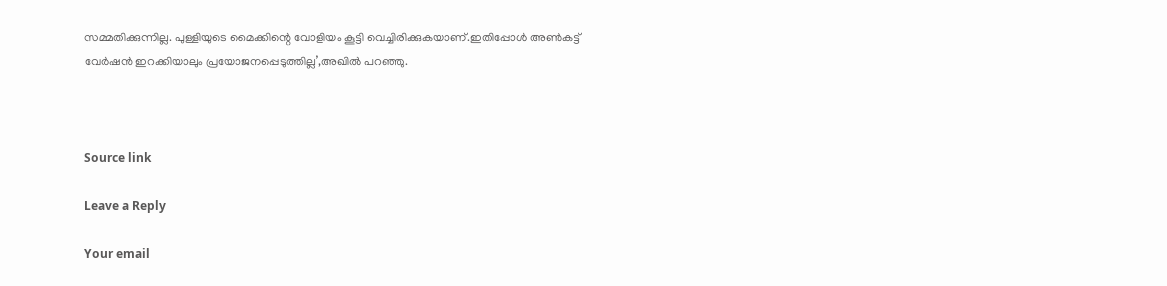സമ്മതിക്കുന്നില്ല. പുള്ളിയുടെ മൈക്കിന്റെ വോളിയം കൂട്ടി വെച്ചിരിക്കുകയാണ്.ഇതിപ്പോൾ അൺകട്ട് വേർഷൻ ഇറക്കിയാലും പ്രയോജനപ്പെടുത്തില്ല’,അഖിൽ പറഞ്ഞു.



Source link

Leave a Reply

Your email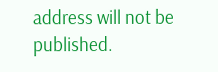address will not be published.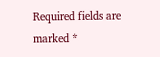Required fields are marked *